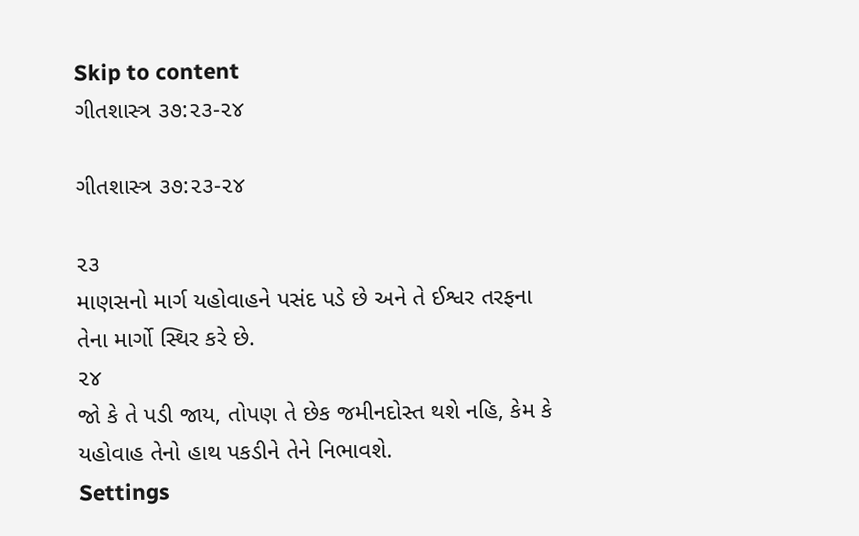Skip to content
ગીતશાસ્ત્ર ૩૭:૨૩-૨૪

ગીતશાસ્ત્ર ૩૭:૨૩-૨૪

૨૩
માણસનો માર્ગ યહોવાહને પસંદ પડે છે અને તે ઈશ્વર તરફના તેના માર્ગો સ્થિર કરે છે.
૨૪
જો કે તે પડી જાય, તોપણ તે છેક જમીનદોસ્ત થશે નહિ, કેમ કે યહોવાહ તેનો હાથ પકડીને તેને નિભાવશે.
Settings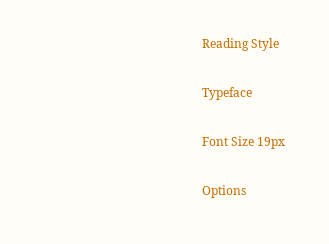Reading Style

Typeface

Font Size 19px

Options